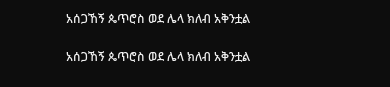አሰጋኸኝ ጴጥሮስ ወደ ሌላ ክለብ አቅንቷል

አሰጋኸኝ ጴጥሮስ ወደ ሌላ ክለብ አቅንቷል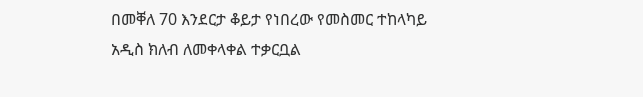በመቐለ 70 እንደርታ ቆይታ የነበረው የመስመር ተከላካይ አዲስ ክለብ ለመቀላቀል ተቃርቧል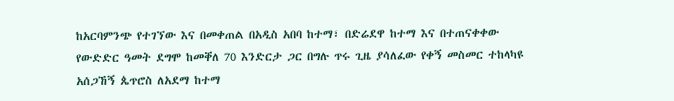ከአርባምንጭ የተገኘው እና በመቀጠል በአዲስ አበባ ከተማ፣ በድሬደዋ ከተማ እና በተጠናቀቀው የውድድር ዓመት ደግሞ ከመቐለ 70 እንድርታ ጋር በግሉ ጥሩ ጊዜ ያሳለፈው የቀኝ መስመር ተከላካዩ አሰጋኸኝ ጴጥሮስ ለአደማ ከተማ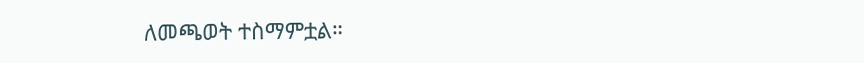ለመጫወት ተስማምቷል።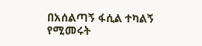በአሰልጣኝ ፋሲል ተካልኝ የሚመሩት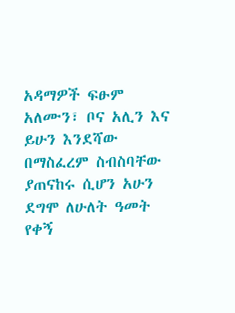አዳማዎች ፍፁም አለሙን፣ ቦና አሊን እና ይሁን እንደሻው በማስፈረም ስብስባቸው ያጠናከሩ ሲሆን አሁን ደግሞ ለሁለት ዓመት የቀኝ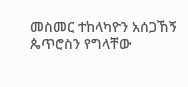መስመር ተከላካዮን አሰጋኸኝ ጴጥሮስን የግላቸው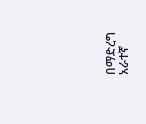በማድረግ አራተኛ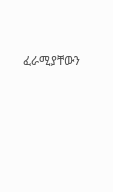ፈራሚያቸውን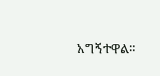አግኝተዋል።